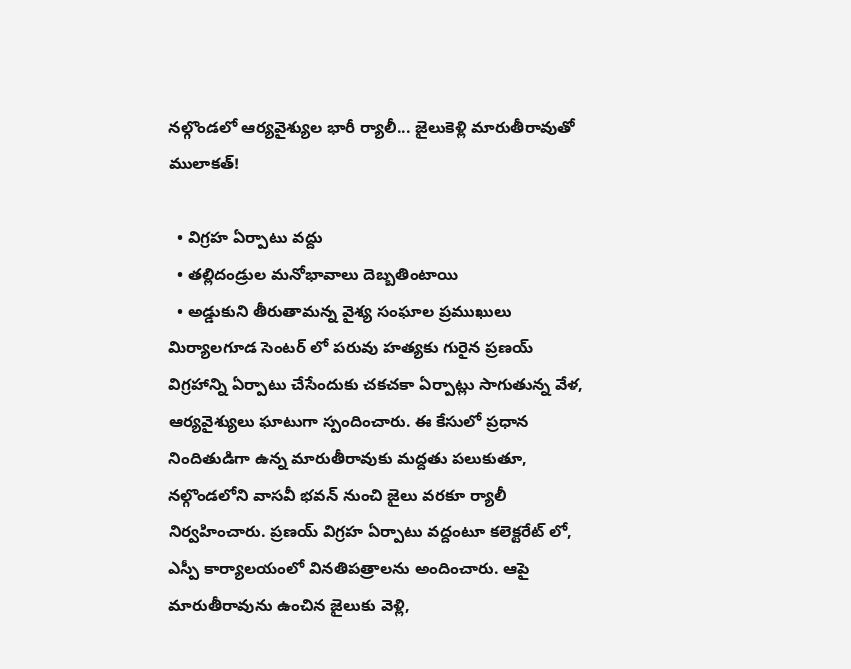నల్గొండలో ఆర్యవైశ్యుల భారీ ర్యాలీ... జైలుకెళ్లి మారుతీరావుతో ములాకత్!

  • విగ్రహ ఏర్పాటు వద్దు
  • తల్లిదండ్రుల మనోభావాలు దెబ్బతింటాయి
  • అడ్డుకుని తీరుతామన్న వైశ్య సంఘాల ప్రముఖులు
మిర్యాలగూడ సెంటర్ లో పరువు హత్యకు గురైన ప్రణయ్ విగ్రహాన్ని ఏర్పాటు చేసేందుకు చకచకా ఏర్పాట్లు సాగుతున్న వేళ, ఆర్యవైశ్యులు ఘాటుగా స్పందించారు. ఈ కేసులో ప్రధాన నిందితుడిగా ఉన్న మారుతీరావుకు మద్దతు పలుకుతూ, నల్గొండలోని వాసవీ భవన్ నుంచి జైలు వరకూ ర్యాలీ నిర్వహించారు. ప్రణయ్ విగ్రహ ఏర్పాటు వద్దంటూ కలెక్టరేట్ లో, ఎస్పీ కార్యాలయంలో వినతిపత్రాలను అందించారు. ఆపై మారుతీరావును ఉంచిన జైలుకు వెళ్లి,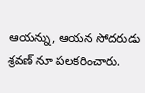ఆయన్ను, ఆయన సోదరుడు శ్రవణ్ నూ పలకరించారు.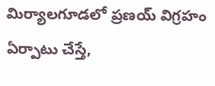మిర్యాలగూడలో ప్రణయ్ విగ్రహం ఏర్పాటు చేస్తే,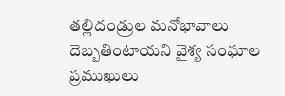తల్లిదండ్రుల మనోభావాలు దెబ్బతింటాయని వైశ్య సంఘాల ప్రముఖులు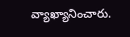వ్యాఖ్యానించారు.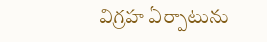విగ్రహ ఏర్పాటును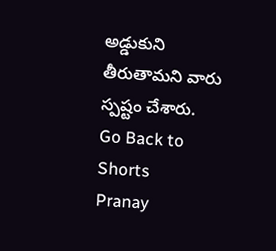అడ్డుకుని తీరుతామని వారు స్పష్టం చేశారు.
Go Back to Shorts
Pranay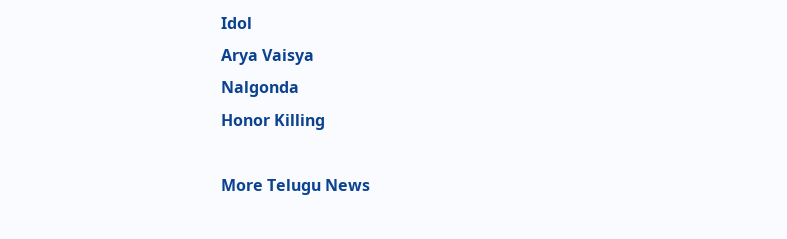Idol
Arya Vaisya
Nalgonda
Honor Killing

More Telugu News